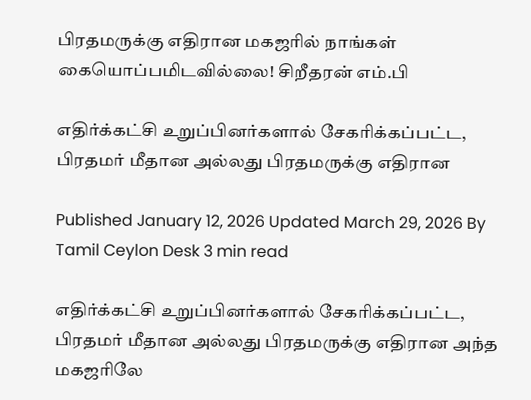பிரதமருக்கு எதிரான மகஜரில் நாங்கள் கையொப்பமிடவில்லை! சிறீதரன் எம்.பி

எதிர்க்கட்சி உறுப்பினர்களால் சேகரிக்கப்பட்ட, பிரதமர் மீதான அல்லது பிரதமருக்கு எதிரான

Published January 12, 2026 Updated March 29, 2026 By Tamil Ceylon Desk 3 min read

எதிர்க்கட்சி உறுப்பினர்களால் சேகரிக்கப்பட்ட, பிரதமர் மீதான அல்லது பிரதமருக்கு எதிரான அந்த மகஜரிலே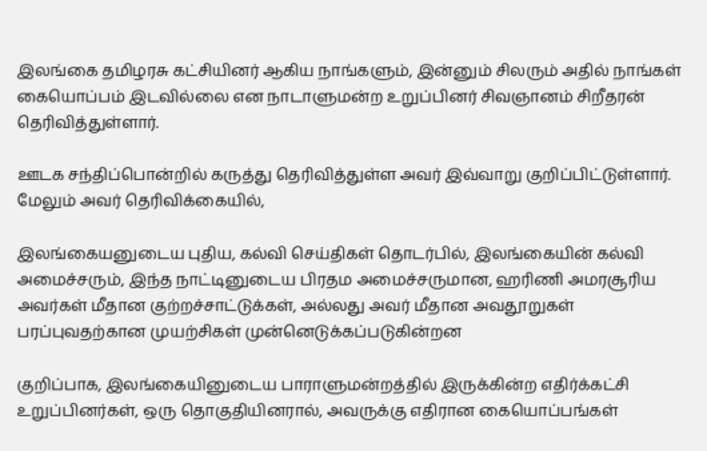இலங்கை தமிழரசு கட்சியினர் ஆகிய நாங்களும், இன்னும் சிலரும் அதில் நாங்கள் கையொப்பம் இடவில்லை என நாடாளுமன்ற உறுப்பினர் சிவஞானம் சிறீதரன் தெரிவித்துள்ளார்.

ஊடக சந்திப்பொன்றில் கருத்து தெரிவித்துள்ள அவர் இவ்வாறு குறிப்பிட்டுள்ளார். மேலும் அவர் தெரிவிக்கையில்,

இலங்கையனுடைய புதிய, கல்வி செய்திகள் தொடர்பில், இலங்கையின் கல்வி அமைச்சரும், இந்த நாட்டினுடைய பிரதம அமைச்சருமான, ஹரிணி அமரசூரிய அவர்கள் மீதான குற்றச்சாட்டுக்கள், அல்லது அவர் மீதான அவதூறுகள் பரப்புவதற்கான முயற்சிகள் முன்னெடுக்கப்படுகின்றன

குறிப்பாக, இலங்கையினுடைய பாராளுமன்றத்தில் இருக்கின்ற எதிர்க்கட்சி உறுப்பினர்கள், ஒரு தொகுதியினரால், அவருக்கு எதிரான கையொப்பங்கள்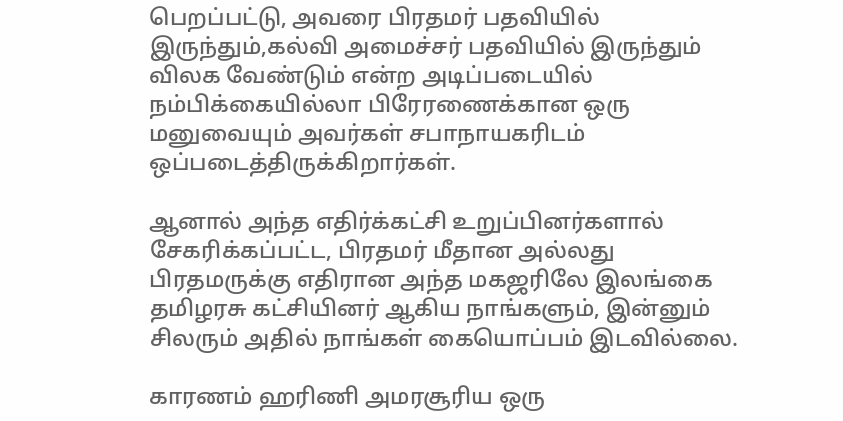பெறப்பட்டு, அவரை பிரதமர் பதவியில் இருந்தும்,கல்வி அமைச்சர் பதவியில் இருந்தும் விலக வேண்டும் என்ற அடிப்படையில் நம்பிக்கையில்லா பிரேரணைக்கான ஒரு மனுவையும் அவர்கள் சபாநாயகரிடம் ஒப்படைத்திருக்கிறார்கள்.

ஆனால் அந்த எதிர்க்கட்சி உறுப்பினர்களால் சேகரிக்கப்பட்ட, பிரதமர் மீதான அல்லது பிரதமருக்கு எதிரான அந்த மகஜரிலே இலங்கை தமிழரசு கட்சியினர் ஆகிய நாங்களும், இன்னும் சிலரும் அதில் நாங்கள் கையொப்பம் இடவில்லை.

காரணம் ஹரிணி அமரசூரிய ஒரு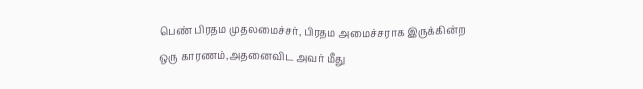பெண் பிரதம முதலமைச்சர், பிரதம அமைச்சராக இருக்கின்ற ஒரு காரணம்,அதனைவிட அவர் மீது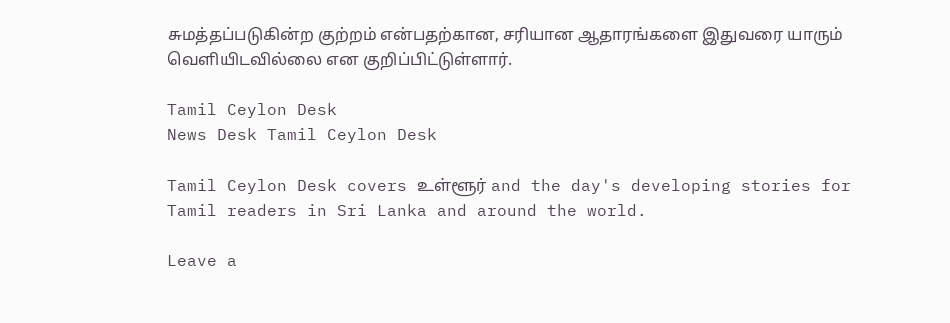சுமத்தப்படுகின்ற குற்றம் என்பதற்கான, சரியான ஆதாரங்களை இதுவரை யாரும் வெளியிடவில்லை என குறிப்பிட்டுள்ளார்.

Tamil Ceylon Desk
News Desk Tamil Ceylon Desk

Tamil Ceylon Desk covers உள்ளூர் and the day's developing stories for Tamil readers in Sri Lanka and around the world.

Leave a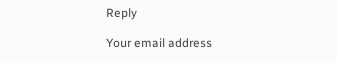Reply

Your email address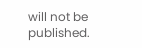will not be published.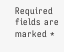Required fields are marked *